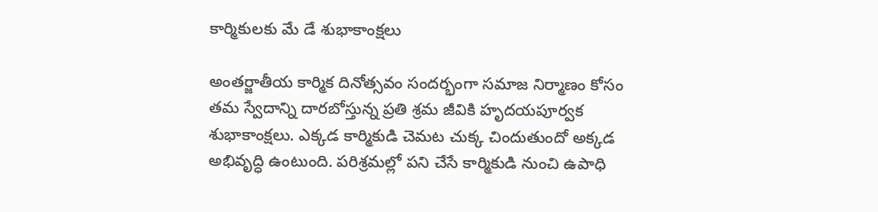కార్మికులకు మే డే శుభాకాంక్షలు

అంతర్జాతీయ కార్మిక దినోత్సవం సందర్భంగా సమాజ నిర్మాణం కోసం తమ స్వేదాన్ని దారబోస్తున్న ప్రతి శ్రమ జీవికి హృదయపూర్వక శుభాకాంక్షలు. ఎక్కడ కార్మికుడి చెమట చుక్క చిందుతుందో అక్కడ అభివృద్ధి ఉంటుంది. పరిశ్రమల్లో పని చేసే కార్మికుడి నుంచి ఉపాధి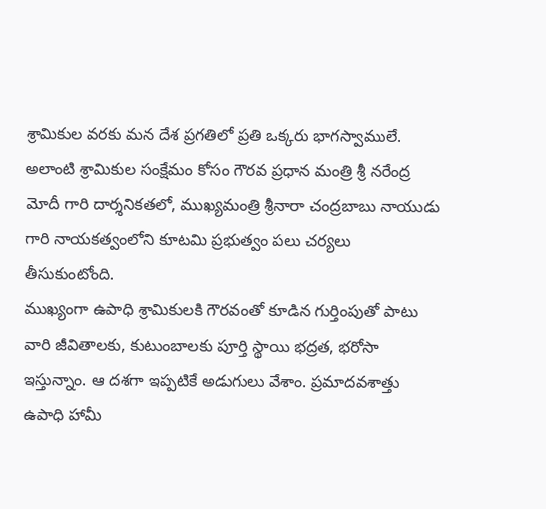శ్రామికుల వరకు మన దేశ ప్రగతిలో ప్రతి ఒక్కరు భాగస్వాములే. అలాంటి శ్రామికుల సంక్షేమం కోసం గౌరవ ప్రధాన మంత్రి శ్రీ నరేంద్ర మోదీ గారి దార్శనికతలో, ముఖ్యమంత్రి శ్రీనారా చంద్రబాబు నాయుడు గారి నాయకత్వంలోని కూటమి ప్రభుత్వం పలు చర్యలు తీసుకుంటోంది.
ముఖ్యంగా ఉపాధి శ్రామికులకి గౌరవంతో కూడిన గుర్తింపుతో పాటు వారి జీవితాలకు, కుటుంబాలకు పూర్తి స్థాయి భద్రత, భరోసా ఇస్తున్నాం. ఆ దశగా ఇప్పటికే అడుగులు వేశాం. ప్రమాదవశాత్తు ఉపాధి హామీ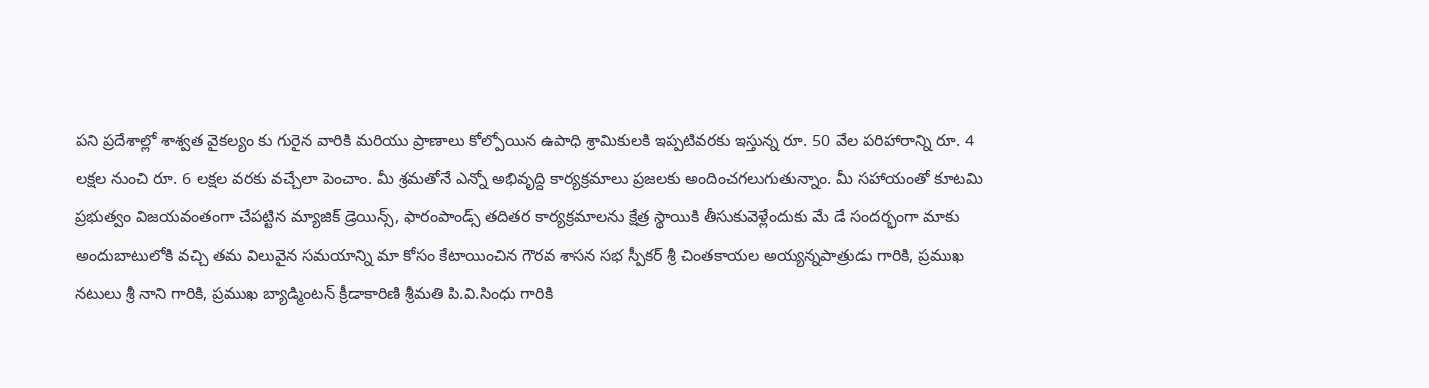పని ప్రదేశాల్లో శాశ్వత వైకల్యం కు గురైన వారికి మరియు ప్రాణాలు కోల్పోయిన ఉపాధి శ్రామికులకి ఇప్పటివరకు ఇస్తున్న రూ. 50 వేల పరిహారాన్ని రూ. 4 లక్షల నుంచి రూ. 6 లక్షల వరకు వచ్చేలా పెంచాం. మీ శ్రమతోనే ఎన్నో అభివృద్ది కార్యక్రమాలు ప్రజలకు అందించగలుగుతున్నాం. మీ సహాయంతో కూటమి ప్రభుత్వం విజయవంతంగా చేపట్టిన మ్యాజిక్ డ్రెయిన్స్, ఫారంపాండ్స్ తదితర కార్యక్రమాలను క్షేత్ర స్థాయికి తీసుకువెళ్లేందుకు మే డే సందర్భంగా మాకు అందుబాటులోకి వచ్చి తమ విలువైన సమయాన్ని మా కోసం కేటాయించిన గౌరవ శాసన సభ స్పీకర్ శ్రీ చింతకాయల అయ్యన్నపాత్రుడు గారికి, ప్రముఖ నటులు శ్రీ నాని గారికి, ప్రముఖ బ్యాడ్మింటన్ క్రీడాకారిణి శ్రీమతి పి.వి.సింధు గారికి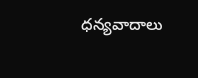ధన్యవాదాలు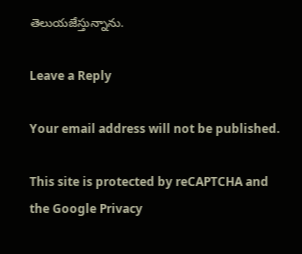తెలుయజేస్తున్నాను.

Leave a Reply

Your email address will not be published.

This site is protected by reCAPTCHA and the Google Privacy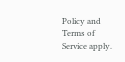Policy and Terms of Service apply.